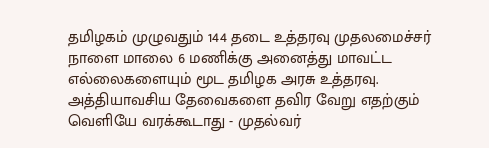தமிழகம் முழுவதும் 144 தடை உத்தரவு முதலமைச்சர்
நாளை மாலை 6 மணிக்கு அனைத்து மாவட்ட எல்லைகளையும் மூட தமிழக அரசு உத்தரவு.
அத்தியாவசிய தேவைகளை தவிர வேறு எதற்கும் வெளியே வரக்கூடாது - முதல்வர்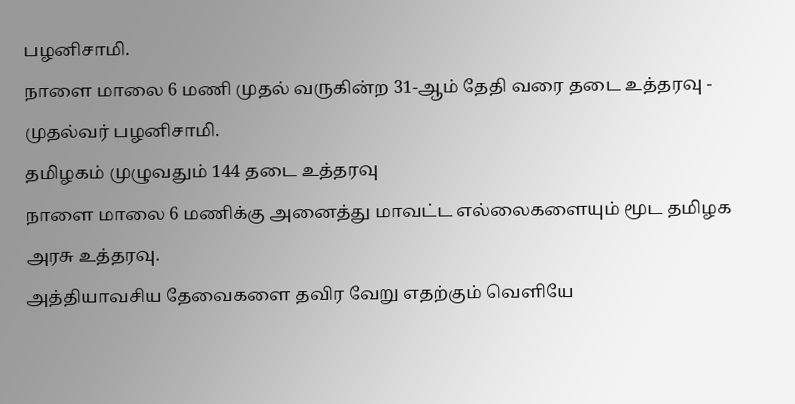பழனிசாமி.
நாளை மாலை 6 மணி முதல் வருகின்ற 31-ஆம் தேதி வரை தடை உத்தரவு - முதல்வர் பழனிசாமி.
தமிழகம் முழுவதும் 144 தடை உத்தரவு
நாளை மாலை 6 மணிக்கு அனைத்து மாவட்ட எல்லைகளையும் மூட தமிழக அரசு உத்தரவு.
அத்தியாவசிய தேவைகளை தவிர வேறு எதற்கும் வெளியே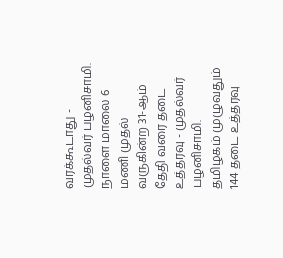வரக்கூடாது - முதல்வர் பழனிசாமி.
நாளை மாலை 6 மணி முதல் வருகின்ற 31-ஆம் தேதி வரை தடை உத்தரவு - முதல்வர் பழனிசாமி.
தமிழகம் முழுவதும் 144 தடை உத்தரவு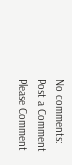No comments:
Post a Comment
Please Comment